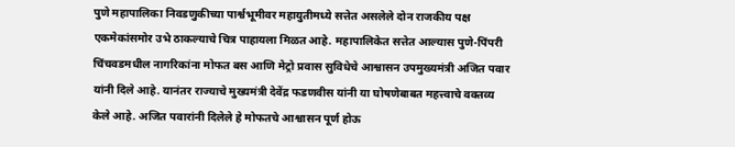पुणे महापालिका निवडणुकीच्या पार्श्वभूमीवर महायुतीमध्ये सत्तेत असलेले दोन राजकीय पक्ष एकमेकांसमोर उभे ठाकल्याचे चित्र पाहायला मिळत आहे. महापालिकेत सत्तेत आल्यास पुणे-पिंपरी चिंचवडमधील नागरिकांना मोफत बस आणि मेट्रो प्रवास सुविधेचे आश्वासन उपमुख्यमंत्री अजित पवार यांनी दिले आहे. यानंतर राज्याचे मुख्यमंत्री देवेंद्र फडणवीस यांनी या घोषणेबाबत महत्त्वाचे वक्तव्य केले आहे. अजित पवारांनी दिलेले हे मोफतचे आश्वासन पूर्ण होऊ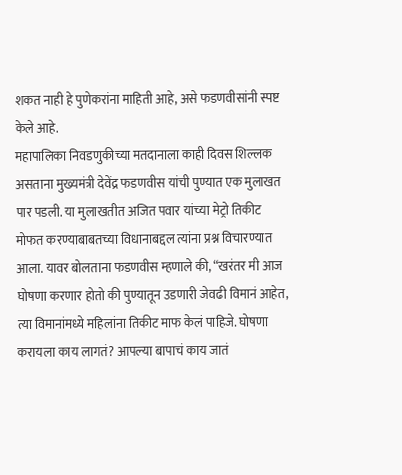शकत नाही हे पुणेकरांना माहिती आहे, असे फडणवीसांनी स्पष्ट केले आहे.
महापालिका निवडणुकीच्या मतदानाला काही दिवस शिल्लक असताना मुख्यमंत्री देवेंद्र फडणवीस यांची पुण्यात एक मुलाखत पार पडली. या मुलाखतीत अजित पवार यांच्या मेट्रो तिकीट मोफत करण्याबाबतच्या विधानाबद्दल त्यांना प्रश्न विचारण्यात आला. यावर बोलताना फडणवीस म्हणाले की, “खरंतर मी आज घोषणा करणार होतो की पुण्यातून उडणारी जेवढी विमानं आहेत, त्या विमानांमध्ये महिलांना तिकीट माफ केलं पाहिजे. घोषणा करायला काय लागतं? आपल्या बापाचं काय जातं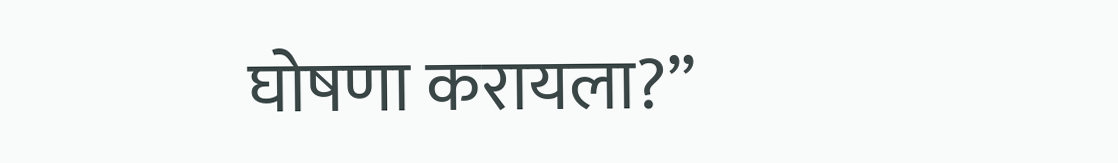घोषणा करायला?”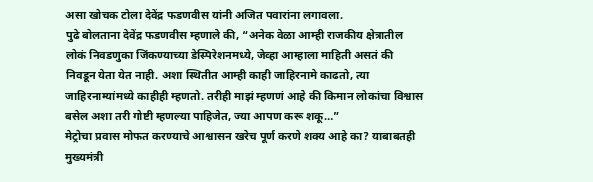असा खोचक टोला देवेंद्र फडणवीस यांनी अजित पवारांना लगावला.
पुढे बोलताना देवेंद्र फडणवीस म्हणाले की, “अनेक वेळा आम्ही राजकीय क्षेत्रातील लोकं निवडणुका जिंकण्याच्या डेस्पिरेशनमध्ये, जेव्हा आम्हाला माहिती असतं की निवडून येता येत नाही. अशा स्थितीत आम्ही काही जाहिरनामे काढतो, त्या जाहिरनाम्यांमध्ये काहीही म्हणतो. तरीही माझं म्हणणं आहे की किमान लोकांचा विश्वास बसेल अशा तरी गोष्टी म्हणल्या पाहिजेत, ज्या आपण करू शकू…”
मेट्रोचा प्रवास मोफत करण्याचे आश्वासन खरेच पूर्ण करणे शक्य आहे का? याबाबतही मुख्यमंत्री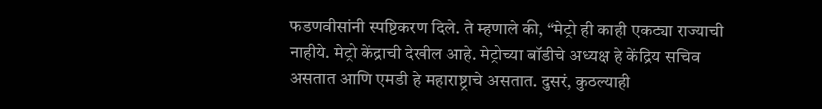फडणवीसांनी स्पष्टिकरण दिले. ते म्हणाले की, “मेट्रो ही काही एकट्या राज्याची नाहीये. मेट्रो केंद्राची देखील आहे. मेट्रोच्या बॉडीचे अध्यक्ष हे केंद्रिय सचिव असतात आणि एमडी हे महाराष्ट्राचे असतात. दुसरं, कुठल्याही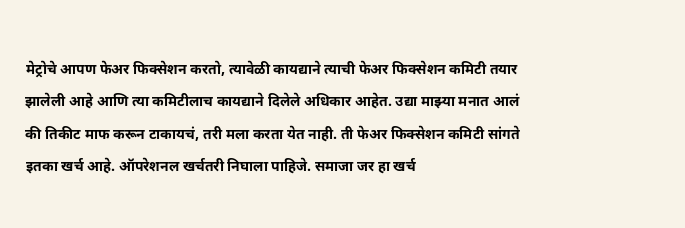मेट्रोचे आपण फेअर फिक्सेशन करतो, त्यावेळी कायद्याने त्याची फेअर फिक्सेशन कमिटी तयार झालेली आहे आणि त्या कमिटीलाच कायद्याने दिलेले अधिकार आहेत. उद्या माझ्या मनात आलं की तिकीट माफ करून टाकायचं, तरी मला करता येत नाही. ती फेअर फिक्सेशन कमिटी सांगते इतका खर्च आहे. ऑपरेशनल खर्चतरी निघाला पाहिजे. समाजा जर हा खर्च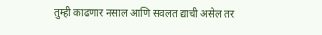तुम्ही काढणार नसाल आणि सवलत द्याची असेल तर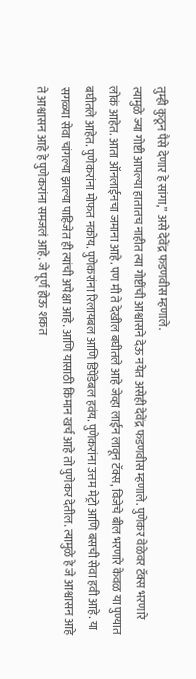तुम्ही कुठून पैसे देणार हे सांगा,” असे देवेंद्र फडणवीस म्हणाले.
त्यामुळे ज्या गोष्टी आपल्या हातातच नाहीत त्या गोष्टींची आश्वासने देऊ नयेत असेही देवेंद्र फडणवीस म्हणाले. पुणेकर वेळेवर टॅक्स भरणारे लोकं आहेत. आता ऑनलाईनचा जमाना आहे. पण मी ते देखील बघीतले आहे जेव्हा लाईन लावून टॅक्स, विजेचे बील भरणारे केवळ या पुण्यात बघीतले आहेत. पुणेकरांना मोफत नकोय. पुणेकरांना रिलायबल आणि डिपेंडेबल हवंय. पुणेकरांना उत्तम मेट्रो आणि बसची सेवा हवी आहे. या सगळ्या सेवा चांगल्या झाल्या पाहिजेत ही त्यांची अपेक्षा आहे. आणि यासाठी किमान खर्च आहे तो पुणेकर देतील. त्यामुळे हे जे आश्वासन आहे ते आश्वासन आहे हे पुणेकरांना समजलं आहे. जे पूर्ण होऊ शकत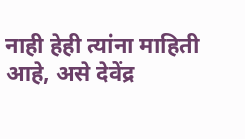नाही हेही त्यांना माहिती आहे, असे देवेंद्र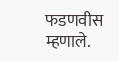फडणवीस म्हणाले.